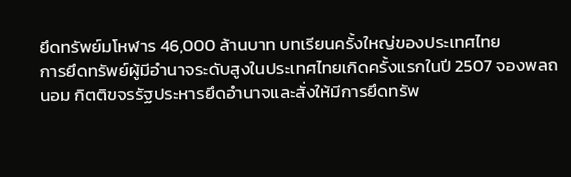ยึดทรัพย์มโหฬาร 46,000 ล้านบาท บทเรียนครั้งใหญ่ของประเทศไทย
การยึดทรัพย์ผู้มีอำนาจระดับสูงในประเทศไทยเกิดครั้งแรกในปี 2507 จองพลถนอม กิตติขจรรัฐประหารยึดอำนาจและสั่งให้มีการยึดทรัพ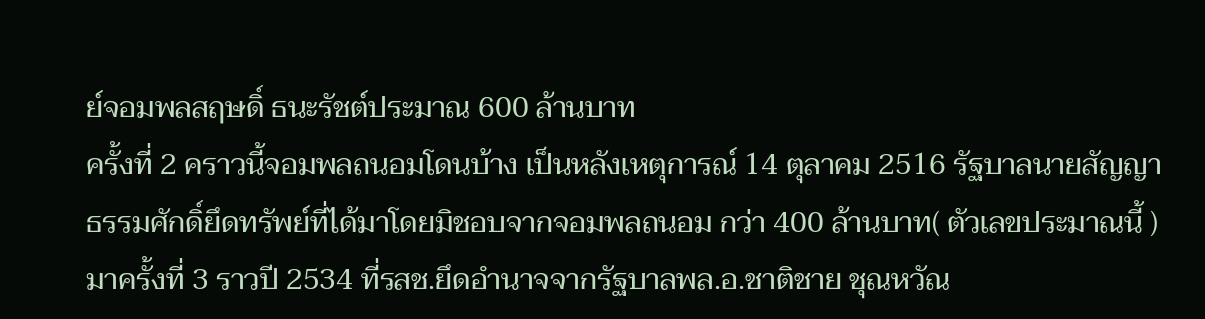ย์จอมพลสฤษดิ์ ธนะรัชต์ประมาณ 600 ล้านบาท
ครั้งที่ 2 คราวนี้จอมพลถนอมโดนบ้าง เป็นหลังเหตุการณ์ 14 ตุลาคม 2516 รัฐบาลนายสัญญา ธรรมศักดิ์ยึดทรัพย์ที่ได้มาโดยมิชอบจากจอมพลถนอม กว่า 400 ล้านบาท( ตัวเลขประมาณนี้ )
มาครั้งที่ 3 ราวปี 2534 ที่รสช.ยึดอำนาจจากรัฐบาลพล.อ.ชาติชาย ชุณหวัณ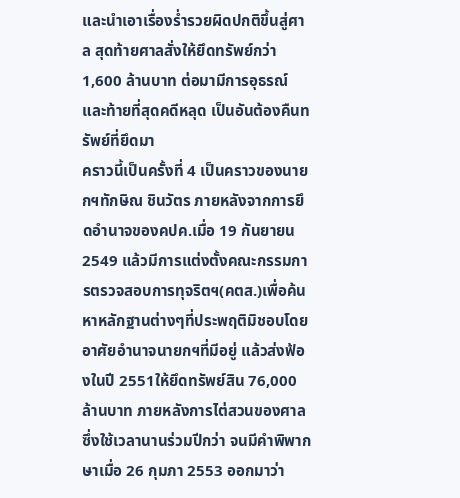และนำเอาเรื่องร่ำรวยผิดปกติขึ้นสู่ศาล สุดท้ายศาลสั่งให้ยึดทรัพย์กว่า 1,600 ล้านบาท ต่อมามีการอุธรณ์และท้ายที่สุดคดีหลุด เป็นอันต้องคืนทรัพย์ที่ยึดมา
คราวนี้เป็นครั้งที่ 4 เป็นคราวของนายกฯทักษิณ ชินวัตร ภายหลังจากการยึดอำนาจของคปค.เมื่อ 19 กันยายน 2549 แล้วมีการแต่งตั้งคณะกรรมการตรวจสอบการทุจริตฯ(คตส.)เพื่อค้นหาหลักฐานต่างๆที่ประพฤติมิชอบโดยอาศัยอำนาจนายกฯที่มีอยู่ แล้วส่งฟ้องในปี 2551ให้ยึดทรัพย์สิน 76,000 ล้านบาท ภายหลังการไต่สวนของศาลซึ่งใช้เวลานานร่วมปีกว่า จนมีคำพิพากษาเมื่อ 26 กุมภา 2553 ออกมาว่า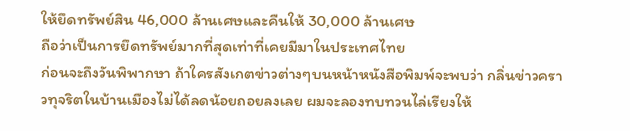ให้ยึดทรัพย์สิน 46,000 ล้านเศษและคืนให้ 30,000 ล้านเศษ
ถือว่าเป็นการยึดทรัพย์มากที่สุดเท่าที่เคยมีมาในประเทศไทย
ก่อนจะถึงวันพิพากษา ถ้าใครสังเกตข่าวต่างๆบนหน้าหนังสือพิมพ์จะพบว่า กลิ่นข่าวคราวทุจริตในบ้านเมืองไม่ได้ลดน้อยถอยลงเลย ผมจะลองทบทวนไล่เรียงให้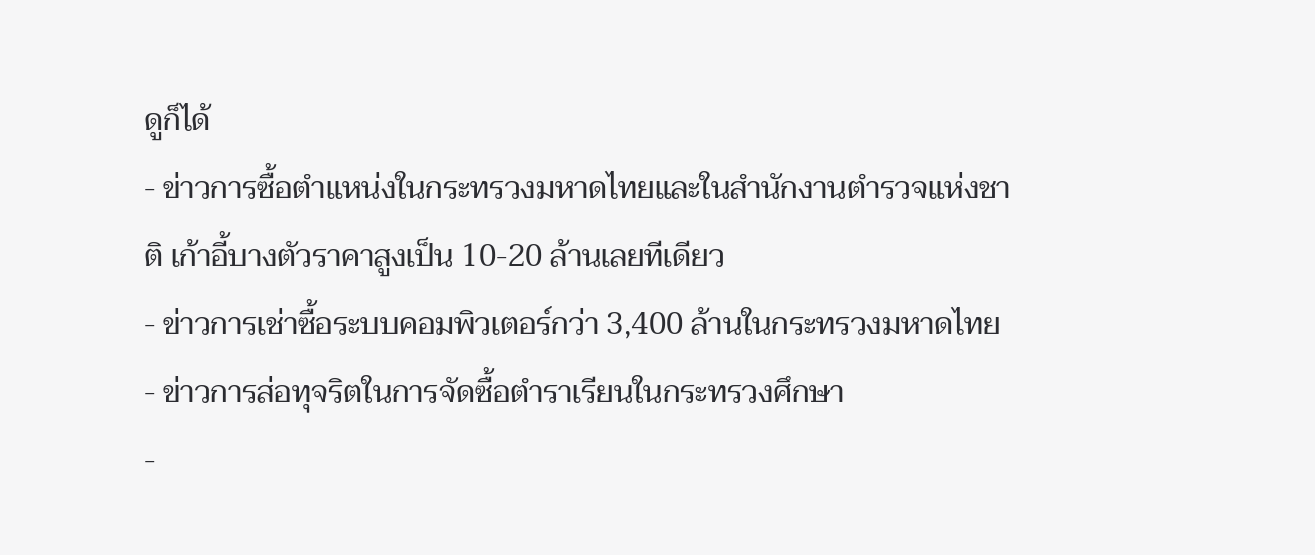ดูก็ได้
- ข่าวการซื้อตำแหน่งในกระทรวงมหาดไทยและในสำนักงานตำรวจแห่งชาติ เก้าอี้บางตัวราคาสูงเป็น 10-20 ล้านเลยทีเดียว
- ข่าวการเช่าซื้อระบบคอมพิวเตอร์กว่า 3,400 ล้านในกระทรวงมหาดไทย
- ข่าวการส่อทุจริตในการจัดซื้อตำราเรียนในกระทรวงศึกษา
-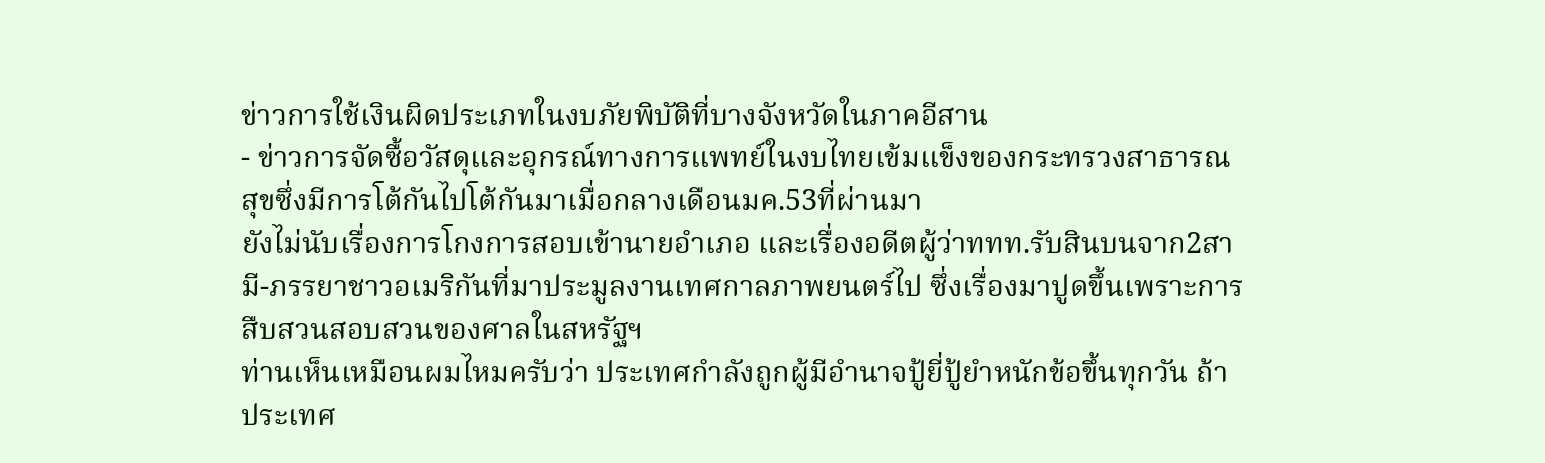ข่าวการใช้เงินผิดประเภทในงบภัยพิบัติที่บางจังหวัดในภาคอีสาน
- ข่าวการจัดซื้อวัสดุและอุกรณ์ทางการแพทย์ในงบไทยเข้มแข็งของกระทรวงสาธารณสุขซึ่งมีการโต้กันไปโต้กันมาเมื่อกลางเดือนมค.53ที่ผ่านมา
ยังไม่นับเรื่องการโกงการสอบเข้านายอำเภอ และเรื่องอดีตผู้ว่าททท.รับสินบนจาก2สามี-ภรรยาชาวอเมริกันที่มาประมูลงานเทศกาลภาพยนตร์ไป ซึ่งเรื่องมาปูดขึ้นเพราะการสืบสวนสอบสวนของศาลในสหรัฐฯ
ท่านเห็นเหมือนผมไหมครับว่า ประเทศกำลังถูกผู้มีอำนาจปู้ยี่ปู้ยำหนักข้อขึ้นทุกวัน ถ้าประเทศ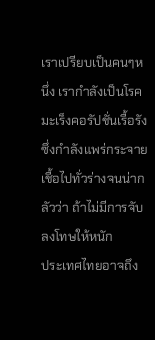เราเปรียบเป็นคนๆหนึ่ง เรากำลังเป็นโรคมะเร็งคอรัปชั่นเรื้อรังซึ่งกำลังแพร่กระจายเชื้อไปทั่วร่างจนน่ากลัวว่า ถ้าไม่มีการจับลงโทษให้หนัก
ประเทศไทยอาจถึง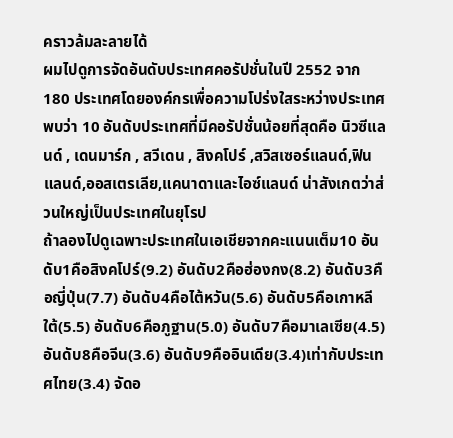คราวล้มละลายได้
ผมไปดูการจัดอันดับประเทศคอรัปชั่นในปี 2552 จาก 180 ประเทศโดยองค์กรเพื่อความโปร่งใสระหว่างประเทศพบว่า 10 อันดับประเทศที่มีคอรัปชั่นน้อยที่สุดคือ นิวซีแลนด์ , เดนมาร์ก , สวีเดน , สิงคโปร์ ,สวิสเซอร์แลนด์,ฟินแลนด์,ออสเตรเลีย,แคนาดาและไอซ์แลนด์ น่าสังเกตว่าส่วนใหญ่เป็นประเทศในยุโรป
ถ้าลองไปดูเฉพาะประเทศในเอเชียจากคะแนนเต็ม10 อันดับ1คือสิงคโปร์(9.2) อันดับ2คือฮ่องกง(8.2) อันดับ3คือญี่ปุ่น(7.7) อันดับ4คือไต้หวัน(5.6) อันดับ5คือเกาหลีใต้(5.5) อันดับ6คือภูฐาน(5.0) อันดับ7คือมาเลเซีย(4.5) อันดับ8คือจีน(3.6) อันดับ9คืออินเดีย(3.4)เท่ากับประเทศไทย(3.4) จัดอ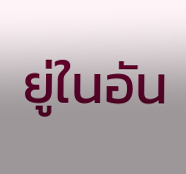ยู่ในอัน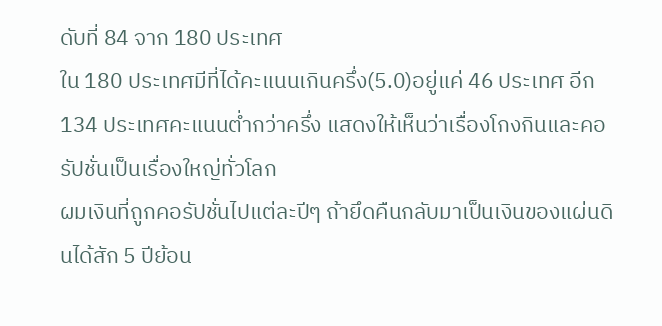ดับที่ 84 จาก 180 ประเทศ
ใน 180 ประเทศมีที่ได้คะแนนเกินครึ่ง(5.0)อยู่แค่ 46 ประเทศ อีก 134 ประเทศคะแนนต่ำกว่าครึ่ง แสดงให้เห็นว่าเรื่องโกงกินและคอรัปชั่นเป็นเรื่องใหญ่ทั่วโลก
ผมเงินที่ถูกคอรัปชั่นไปแต่ละปีๆ ถ้ายึดคืนกลับมาเป็นเงินของแผ่นดินได้สัก 5 ปีย้อน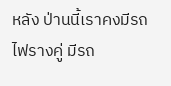หลัง ป่านนี้เราคงมีรถไฟรางคู่ มีรถ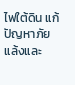ไฟใต้ดิน แก้ปัญหาภัยแล้งและ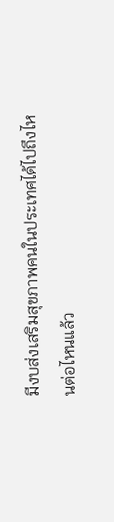มีงบส่งเสริมสุขภาพคนในประเทศได้ไปถึงไหนต่อไหนแล้ว